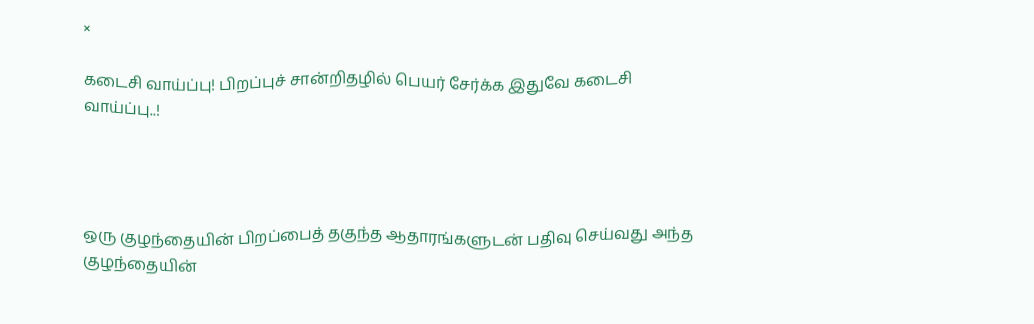×

கடைசி வாய்ப்பு! பிறப்புச் சான்றிதழில் பெயர் சேர்க்க இதுவே கடைசி வாய்ப்பு..!




ஒரு குழந்தையின் பிறப்பைத் தகுந்த ஆதாரங்களுடன் பதிவு செய்வது அந்த குழந்தையின்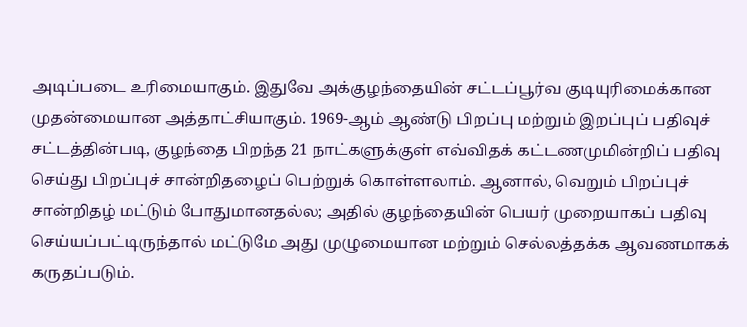அடிப்படை உரிமையாகும். இதுவே அக்குழந்தையின் சட்டப்பூர்வ குடியுரிமைக்கான முதன்மையான அத்தாட்சியாகும். 1969-ஆம் ஆண்டு பிறப்பு மற்றும் இறப்புப் பதிவுச் சட்டத்தின்படி, குழந்தை பிறந்த 21 நாட்களுக்குள் எவ்விதக் கட்டணமுமின்றிப் பதிவு செய்து பிறப்புச் சான்றிதழைப் பெற்றுக் கொள்ளலாம். ஆனால், வெறும் பிறப்புச் சான்றிதழ் மட்டும் போதுமானதல்ல; அதில் குழந்தையின் பெயர் முறையாகப் பதிவு செய்யப்பட்டிருந்தால் மட்டுமே அது முழுமையான மற்றும் செல்லத்தக்க ஆவணமாகக் கருதப்படும்.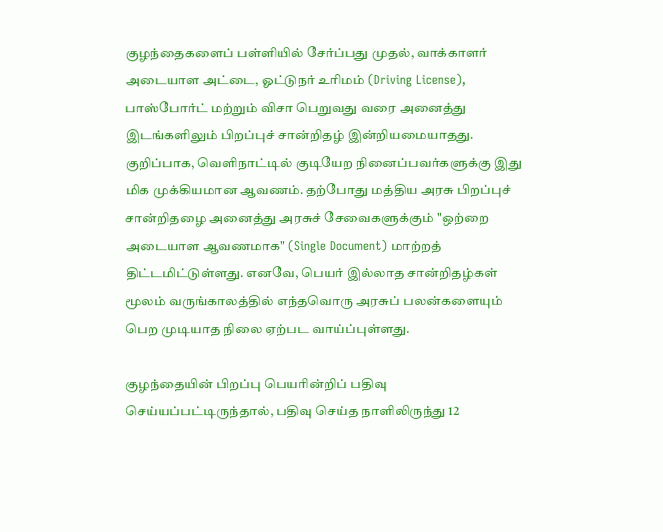குழந்தைகளைப் பள்ளியில் சேர்ப்பது முதல், வாக்காளர் அடையாள அட்டை, ஓட்டுநர் உரிமம் (Driving License), பாஸ்போர்ட் மற்றும் விசா பெறுவது வரை அனைத்து இடங்களிலும் பிறப்புச் சான்றிதழ் இன்றியமையாதது. குறிப்பாக, வெளிநாட்டில் குடியேற நினைப்பவர்களுக்கு இது மிக முக்கியமான ஆவணம். தற்போது மத்திய அரசு பிறப்புச் சான்றிதழை அனைத்து அரசுச் சேவைகளுக்கும் "ஒற்றை அடையாள ஆவணமாக" (Single Document) மாற்றத் திட்டமிட்டுள்ளது. எனவே, பெயர் இல்லாத சான்றிதழ்கள் மூலம் வருங்காலத்தில் எந்தவொரு அரசுப் பலன்களையும் பெற முடியாத நிலை ஏற்பட வாய்ப்புள்ளது.

குழந்தையின் பிறப்பு பெயரின்றிப் பதிவு செய்யப்பட்டிருந்தால், பதிவு செய்த நாளிலிருந்து 12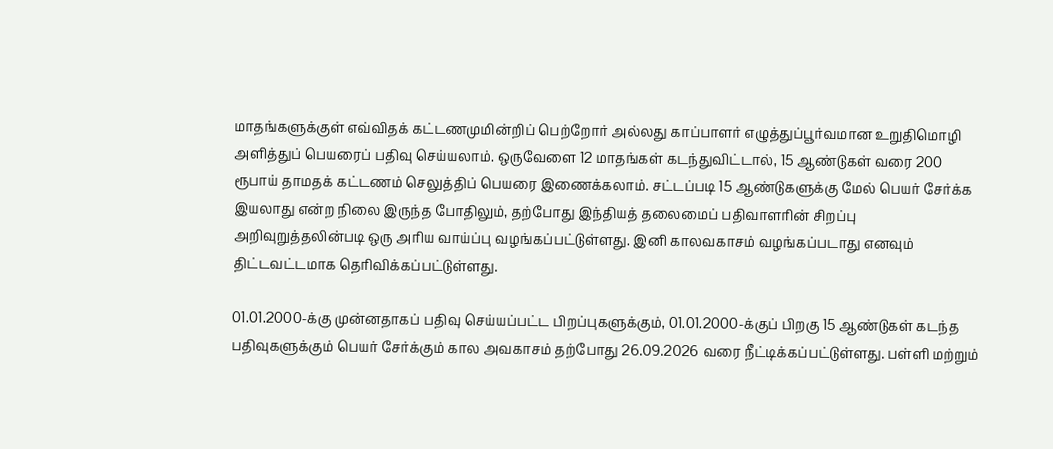மாதங்களுக்குள் எவ்விதக் கட்டணமுமின்றிப் பெற்றோர் அல்லது காப்பாளர் எழுத்துப்பூர்வமான உறுதிமொழி அளித்துப் பெயரைப் பதிவு செய்யலாம். ஒருவேளை 12 மாதங்கள் கடந்துவிட்டால், 15 ஆண்டுகள் வரை 200 ரூபாய் தாமதக் கட்டணம் செலுத்திப் பெயரை இணைக்கலாம். சட்டப்படி 15 ஆண்டுகளுக்கு மேல் பெயர் சேர்க்க இயலாது என்ற நிலை இருந்த போதிலும், தற்போது இந்தியத் தலைமைப் பதிவாளரின் சிறப்பு அறிவுறுத்தலின்படி ஒரு அரிய வாய்ப்பு வழங்கப்பட்டுள்ளது. இனி காலவகாசம் வழங்கப்படாது எனவும் திட்டவட்டமாக தெரிவிக்கப்பட்டுள்ளது.

01.01.2000-க்கு முன்னதாகப் பதிவு செய்யப்பட்ட பிறப்புகளுக்கும், 01.01.2000-க்குப் பிறகு 15 ஆண்டுகள் கடந்த பதிவுகளுக்கும் பெயர் சேர்க்கும் கால அவகாசம் தற்போது 26.09.2026 வரை நீட்டிக்கப்பட்டுள்ளது. பள்ளி மற்றும்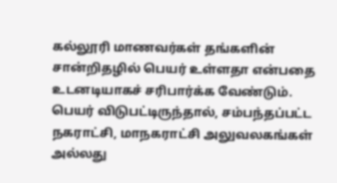கல்லூரி மாணவர்கள் தங்களின் சான்றிதழில் பெயர் உள்ளதா என்பதை உடனடியாகச் சரிபார்க்க வேண்டும். பெயர் விடுபட்டிருந்தால், சம்பந்தப்பட்ட நகராட்சி, மாநகராட்சி அலுவலகங்கள் அல்லது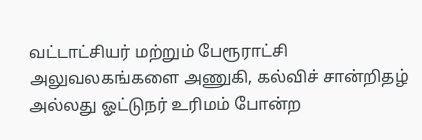வட்டாட்சியர் மற்றும் பேரூராட்சி அலுவலகங்களை அணுகி, கல்விச் சான்றிதழ் அல்லது ஓட்டுநர் உரிமம் போன்ற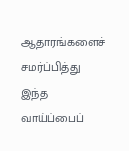ஆதாரங்களைச் சமர்ப்பித்து இந்த வாய்ப்பைப்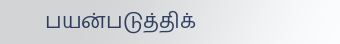பயன்படுத்திக்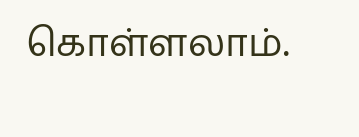கொள்ளலாம்.